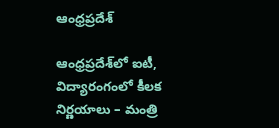ఆంధ్రప్రదేశ్

ఆంధ్రప్రదేశ్‌లో ఐటీ, విద్యారంగంలో కీలక నిర్ణయాలు – మంత్రి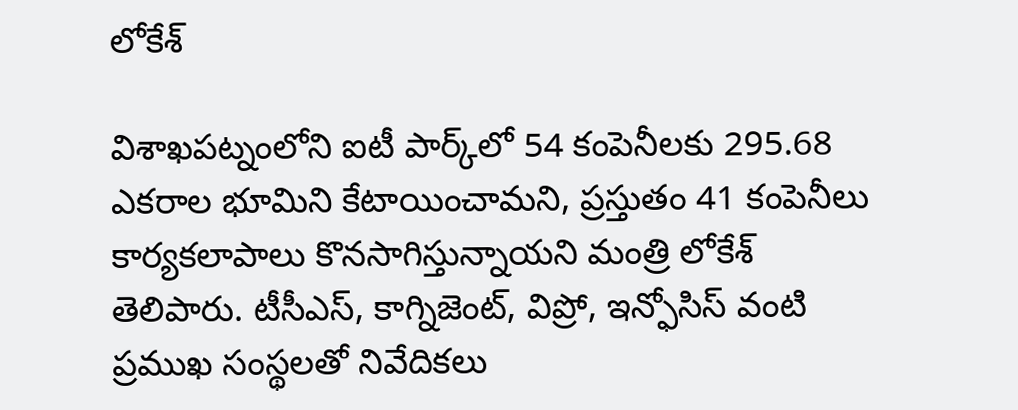లోకేశ్

విశాఖపట్నంలోని ఐటీ పార్క్‌లో 54 కంపెనీలకు 295.68 ఎకరాల భూమిని కేటాయించామని, ప్రస్తుతం 41 కంపెనీలు కార్యకలాపాలు కొనసాగిస్తున్నాయని మంత్రి లోకేశ్ తెలిపారు. టీసీఎస్, కాగ్నిజెంట్, విప్రో, ఇన్ఫోసిస్ వంటి ప్రముఖ సంస్థలతో నివేదికలు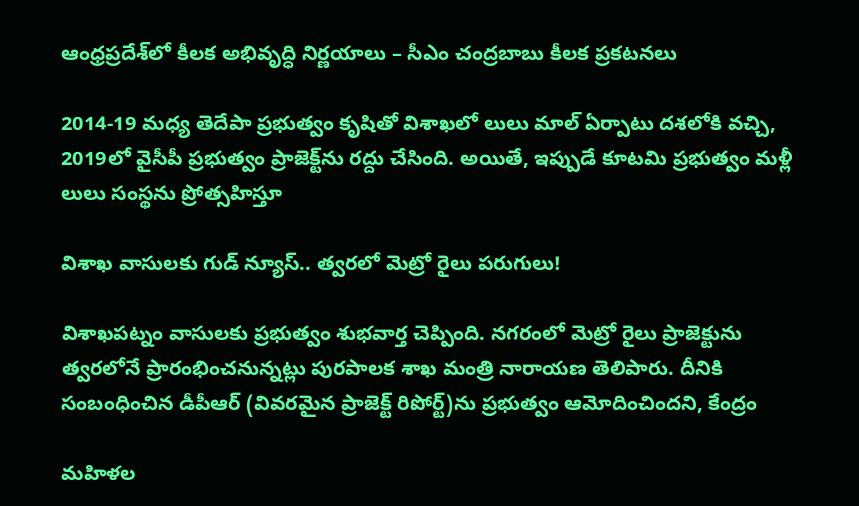ఆంధ్రప్రదేశ్‌లో కీలక అభివృద్ధి నిర్ణయాలు – సీఎం చంద్రబాబు కీలక ప్రకటనలు

2014-19 మధ్య తెదేపా ప్రభుత్వం కృషితో విశాఖలో లులు మాల్ ఏర్పాటు దశలోకి వచ్చి, 2019లో వైసీపీ ప్రభుత్వం ప్రాజెక్ట్‌ను రద్దు చేసింది. అయితే, ఇప్పుడే కూటమి ప్రభుత్వం మళ్లీ లులు సంస్థను ప్రోత్సహిస్తూ

విశాఖ వాసులకు గుడ్ న్యూస్.. త్వరలో మెట్రో రైలు పరుగులు!

విశాఖపట్నం వాసులకు ప్రభుత్వం శుభవార్త చెప్పింది. నగరంలో మెట్రో రైలు ప్రాజెక్టును త్వరలోనే ప్రారంభించనున్నట్లు పురపాలక శాఖ మంత్రి నారాయణ తెలిపారు. దీనికి సంబంధించిన డీపీఆర్ (వివరమైన ప్రాజెక్ట్ రిపోర్ట్)ను ప్రభుత్వం ఆమోదించిందని, కేంద్రం

మహిళల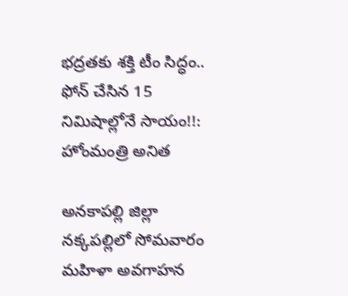భద్రతకు శక్తి టీం సిద్ధం.. ఫోన్ చేసిన 15 నిమిషాల్లోనే సాయం!!: హోంమంత్రి అనిత

అనకాపల్లి జిల్లా నక్కపల్లిలో సోమవారం మహిళా అవగాహన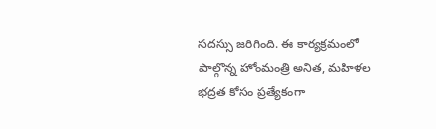సదస్సు జరిగింది. ఈ కార్యక్రమంలో పాల్గొన్న హోంమంత్రి అనిత, మహిళల భద్రత కోసం ప్రత్యేకంగా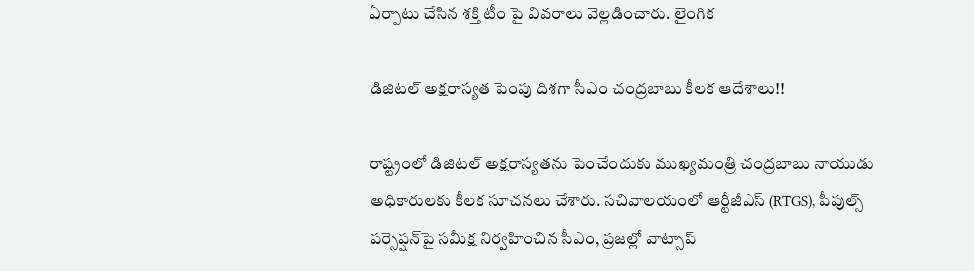ఏర్పాటు చేసిన శక్తి టీం పై వివరాలు వెల్లడించారు. లైంగిక

డిజిటల్ అక్షరాస్యత పెంపు దిశగా సీఎం చంద్రబాబు కీలక ఆదేశాలు!!

రాష్ట్రంలో డిజిటల్ అక్షరాస్యతను పెంచేందుకు ముఖ్యమంత్రి చంద్రబాబు నాయుడు అధికారులకు కీలక సూచనలు చేశారు. సచివాలయంలో ఆర్టీజీఎస్ (RTGS), పీపుల్స్ పర్సెప్షన్‌పై సమీక్ష నిర్వహించిన సీఎం, ప్రజల్లో వాట్సాప్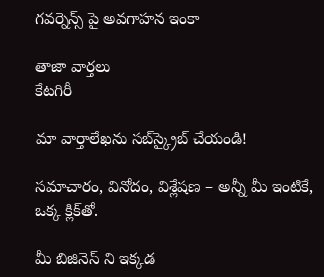గవర్నెన్స్ పై అవగాహన ఇంకా

తాజా వార్తలు
కేటగిరీ

మా వార్తాలేఖను సబ్‌స్క్రైబ్ చేయండి!

సమాచారం, వినోదం, విశ్లేషణ – అన్నీ మీ ఇంటికే, ఒక్క క్లిక్‌తో.

మీ బిజినెస్ ని ఇక్కడ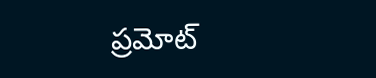ప్రమోట్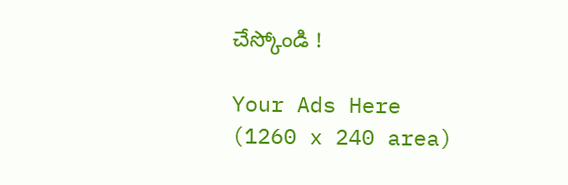చేస్కోండి !

Your Ads Here (1260 x 240 area)